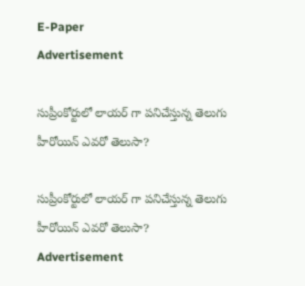E-Paper
Advertisement

సుప్రీంకోర్టులో లాయర్ గా పనిచేస్తున్న తెలుగు హీరోయిన్ ఎవరో తెలుసా?

సుప్రీంకోర్టులో లాయర్ గా పనిచేస్తున్న తెలుగు హీరోయిన్ ఎవరో తెలుసా?
Advertisement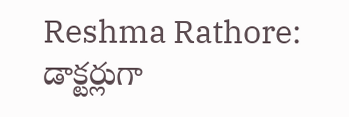Reshma Rathore: డాక్టర్లుగా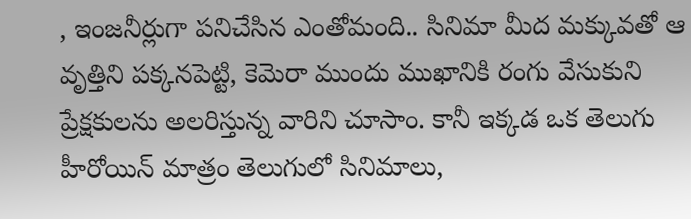, ఇంజనీర్లుగా పనిచేసిన ఎంతోమంది.. సినిమా మీద మక్కువతో ఆ వృత్తిని పక్కనపెట్టి, కెమెరా ముందు ముఖానికి రంగు వేసుకుని ప్రేక్షకులను అలరిస్తున్న వారిని చూసాం. కానీ ఇక్కడ ఒక తెలుగు హీరోయిన్ మాత్రం తెలుగులో సినిమాలు,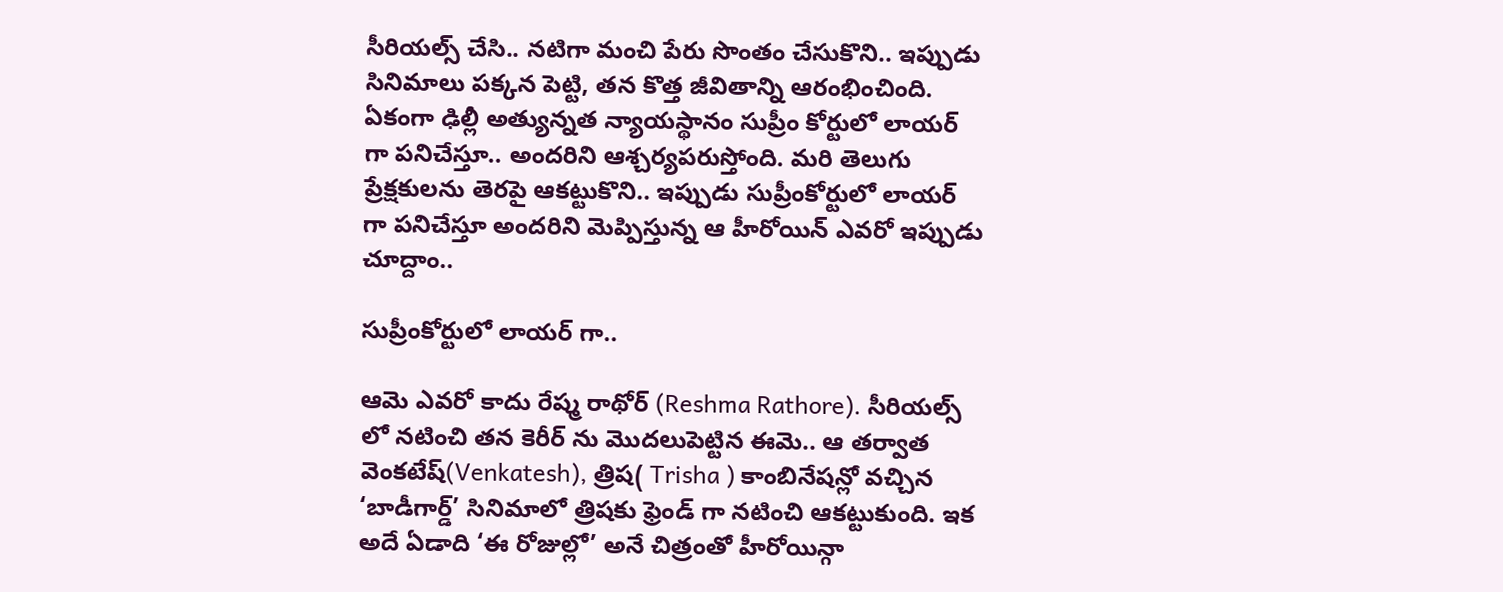సీరియల్స్ చేసి.. నటిగా మంచి పేరు సొంతం చేసుకొని.. ఇప్పుడు సినిమాలు పక్కన పెట్టి, తన కొత్త జీవితాన్ని ఆరంభించింది. ఏకంగా ఢిల్లీ అత్యున్నత న్యాయస్థానం సుప్రీం కోర్టులో లాయర్ గా పనిచేస్తూ.. అందరిని ఆశ్చర్యపరుస్తోంది. మరి తెలుగు ప్రేక్షకులను తెరపై ఆకట్టుకొని.. ఇప్పుడు సుప్రీంకోర్టులో లాయర్ గా పనిచేస్తూ అందరిని మెప్పిస్తున్న ఆ హీరోయిన్ ఎవరో ఇప్పుడు చూద్దాం..

సుప్రీంకోర్టులో లాయర్ గా..

ఆమె ఎవరో కాదు రేష్మ రాథోర్ (Reshma Rathore). సీరియల్స్ లో నటించి తన కెరీర్ ను మొదలుపెట్టిన ఈమె.. ఆ తర్వాత వెంకటేష్(Venkatesh), త్రిష( Trisha ) కాంబినేషన్లో వచ్చిన ‘బాడీగార్డ్’ సినిమాలో త్రిషకు ఫ్రెండ్ గా నటించి ఆకట్టుకుంది. ఇక అదే ఏడాది ‘ఈ రోజుల్లో’ అనే చిత్రంతో హీరోయిన్గా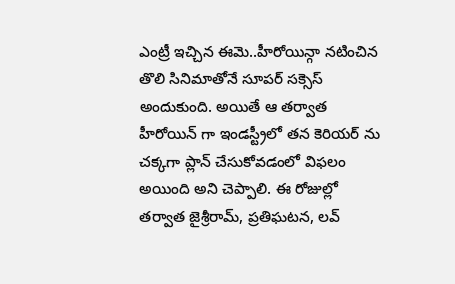ఎంట్రీ ఇచ్చిన ఈమె..హీరోయిన్గా నటించిన తొలి సినిమాతోనే సూపర్ సక్సెస్ అందుకుంది. అయితే ఆ తర్వాత హీరోయిన్ గా ఇండస్ట్రీలో తన కెరియర్ ను చక్కగా ప్లాన్ చేసుకోవడంలో విఫలం అయింది అని చెప్పాలి. ఈ రోజుల్లో తర్వాత జైశ్రీరామ్, ప్రతిఘటన, లవ్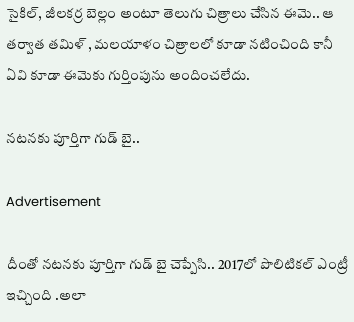సైకిల్, జీలకర్ర బెల్లం అంటూ తెలుగు చిత్రాలు చేసిన ఈమె.. ఆ తర్వాత తమిళ్ , మలయాళం చిత్రాలలో కూడా నటించింది కానీ ఏవి కూడా ఈమెకు గుర్తింపును అందించలేదు.

నటనకు పూర్తిగా గుడ్ బై..

Advertisement

దీంతో నటనకు పూర్తిగా గుడ్ బై చెప్పేసి.. 2017లో పొలిటికల్ ఎంట్రీ ఇచ్చింది .అలా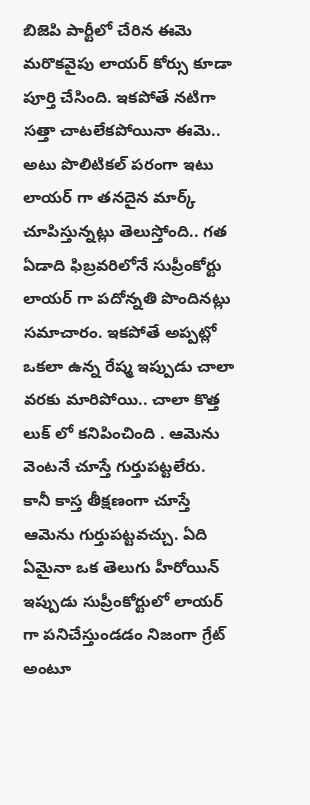బిజెపి పార్టీలో చేరిన ఈమె మరొకవైపు లాయర్ కోర్సు కూడా పూర్తి చేసింది. ఇకపోతే నటిగా సత్తా చాటలేకపోయినా ఈమె.. అటు పొలిటికల్ పరంగా ఇటు లాయర్ గా తనదైన మార్క్ చూపిస్తున్నట్లు తెలుస్తోంది.. గత ఏడాది ఫిబ్రవరిలోనే సుప్రీంకోర్టు లాయర్ గా పదోన్నతి పొందినట్లు సమాచారం. ఇకపోతే అప్పట్లో ఒకలా ఉన్న రేష్మ ఇప్పుడు చాలా వరకు మారిపోయి.. చాలా కొత్త లుక్ లో కనిపించింది . ఆమెను వెంటనే చూస్తే గుర్తుపట్టలేరు. కానీ కాస్త తీక్షణంగా చూస్తే ఆమెను గుర్తుపట్టవచ్చు. ఏది ఏమైనా ఒక తెలుగు హీరోయిన్ ఇప్పుడు సుప్రీంకోర్టులో లాయర్ గా పనిచేస్తుండడం నిజంగా గ్రేట్ అంటూ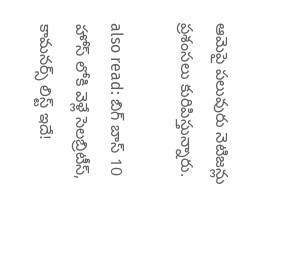ఆమెపై పలువురు నెటిజన్లు ప్రశంసలు కురిపిస్తున్నారు.

also read: బిగ్ బాస్ 10 హోస్ లోకి వెళ్లే సెలబ్రిటీస్, కామనర్స్ లిస్ట్ ఇదే!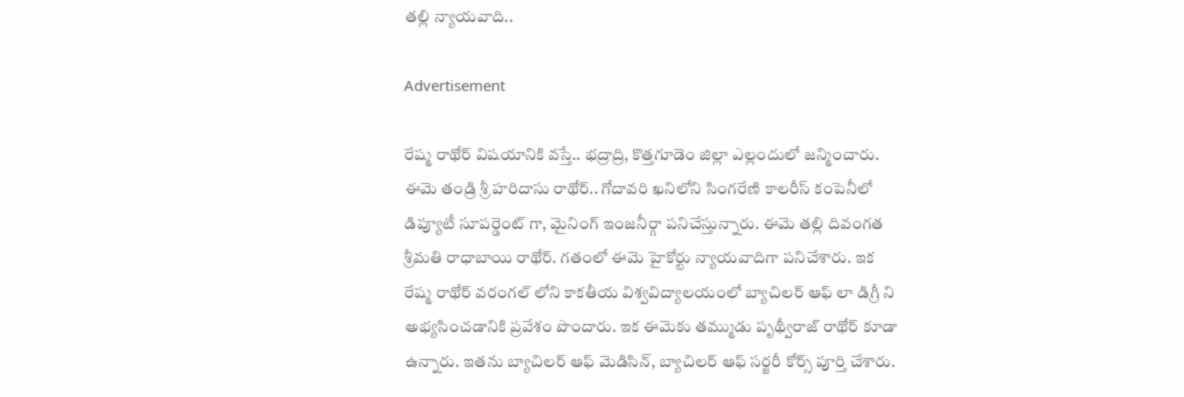తల్లి న్యాయవాది..

Advertisement

రేష్మ రాథోర్ విషయానికి వస్తే.. భద్రాద్రి, కొత్తగూడెం జిల్లా ఎల్లందులో జన్మించారు. ఈమె తండ్రి శ్రీ హరిదాసు రాథోర్.. గోదావరి ఖనిలోని సింగరేణి కాలరీస్ కంపెనీలో డిప్యూటీ సూపర్డెంట్ గా, మైనింగ్ ఇంజనీర్గా పనిచేస్తున్నారు. ఈమె తల్లి దివంగత శ్రీమతి రాధాబాయి రాథోర్. గతంలో ఈమె హైకోర్టు న్యాయవాదిగా పనిచేశారు. ఇక రేష్మ రాథోర్ వరంగల్ లోని కాకతీయ విశ్వవిద్యాలయంలో బ్యాచిలర్ ఆఫ్ లా డిగ్రీ ని అభ్యసించడానికి ప్రవేశం పొందారు. ఇక ఈమెకు తమ్ముడు పృథ్వీరాజ్ రాథోర్ కూడా ఉన్నారు. ఇతను బ్యాచిలర్ ఆఫ్ మెడిసిన్, బ్యాచిలర్ ఆఫ్ సర్జరీ కోర్స్ పూర్తి చేశారు.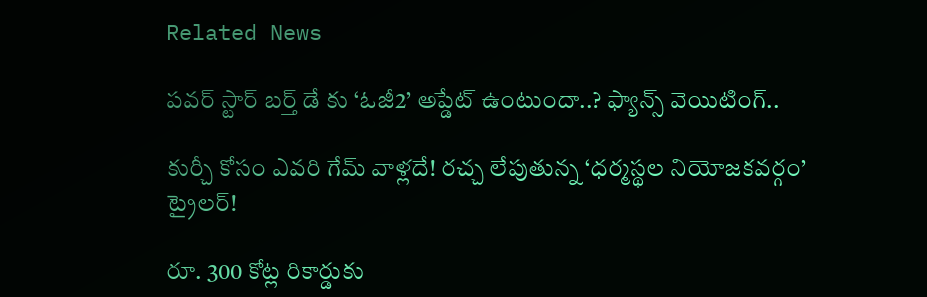Related News

పవర్ స్టార్ బర్త్ డే కు ‘ఓజీ2’ అప్డేట్ ఉంటుందా..? ఫ్యాన్స్ వెయిటింగ్..

కుర్చీ కోసం ఎవరి గేమ్ వాళ్లదే! రచ్చ లేపుతున్న ‘ధర్మస్థల నియోజకవర్గం’ ట్రైలర్!

రూ. 300 కోట్ల రికార్డుకు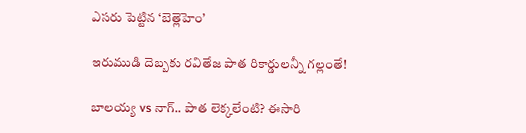ఎసరు పెట్టిన ‘బెత్లెహెం’

ఇరుముడి దెబ్బకు రవితేజ పాత రికార్డులన్నీ గల్లంతే!

బాలయ్య vs నాగ్.. పాత లెక్కలేంటి? ఈసారి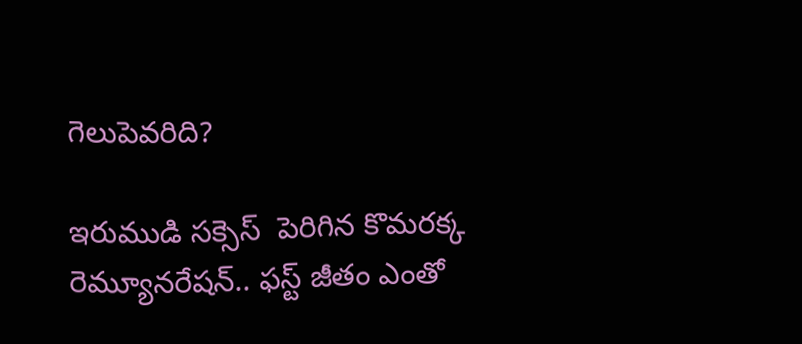గెలుపెవరిది?

ఇరుముడి సక్సెస్  పెరిగిన కొమరక్క రెమ్యూనరేషన్.. ఫస్ట్ జీతం ఎంతో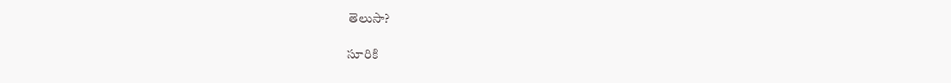తెలుసా?

సూరికి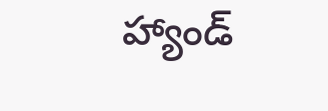హ్యాండ్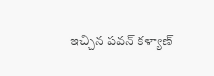ఇచ్చిన పవన్ కళ్యాణ్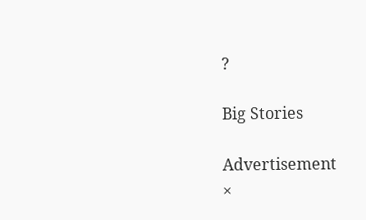?

Big Stories

Advertisement
×